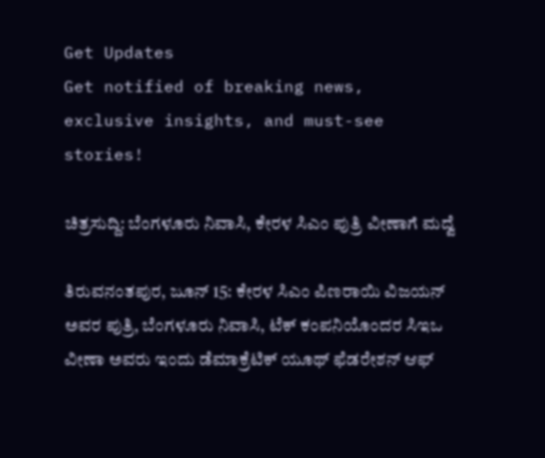Get Updates
Get notified of breaking news, exclusive insights, and must-see stories!

ಚಿತ್ರಸುದ್ದಿ: ಬೆಂಗಳೂರು ನಿವಾಸಿ, ಕೇರಳ ಸಿಎಂ ಪುತ್ರಿ ವೀಣಾಗೆ ಮದ್ವೆ

ತಿರುವನಂತಪುರ, ಜೂನ್ 15: ಕೇರಳ ಸಿಎಂ ಪಿಣರಾಯಿ ವಿಜಯನ್ ಅವರ ಪುತ್ರಿ, ಬೆಂಗಳೂರು ನಿವಾಸಿ, ಟೆಕ್ ಕಂಪನಿಯೊಂದರ ಸಿಇಒ ವೀಣಾ ಅವರು ಇಂದು ಡೆಮಾಕ್ರೆಟಿಕ್ ಯೂಥ್ ಫೆಡರೇಶನ್ ಆಫ್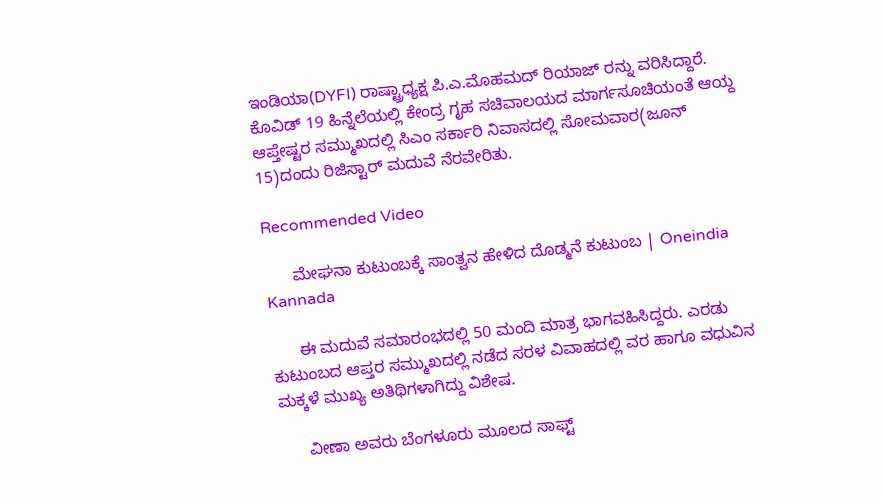ಇಂಡಿಯಾ(DYFI) ರಾಷ್ಟ್ರಾಧ್ಯಕ್ಷ ಪಿ.ಎ.ಮೊಹಮದ್ ರಿಯಾಜ್ ರನ್ನು ವರಿಸಿದ್ದಾರೆ. ಕೊವಿಡ್ 19 ಹಿನ್ನೆಲೆಯಲ್ಲಿ ಕೇಂದ್ರ ಗೃಹ ಸಚಿವಾಲಯದ ಮಾರ್ಗಸೂಚಿಯಂತೆ ಆಯ್ದ ಆಪ್ತೇಷ್ಟರ ಸಮ್ಮುಖದಲ್ಲಿ ಸಿಎಂ ಸರ್ಕಾರಿ ನಿವಾಸದಲ್ಲಿ ಸೋಮವಾರ(ಜೂನ್ 15)ದಂದು ರಿಜಿಸ್ಟಾರ್ ಮದುವೆ ನೆರವೇರಿತು.

Recommended Video

      ಮೇಘನಾ ಕುಟುಂಬಕ್ಕೆ ಸಾಂತ್ವನ ಹೇಳಿದ ದೊಡ್ಮನೆ ಕುಟುಂಬ | Oneindia Kannada

      ಈ ಮದುವೆ ಸಮಾರಂಭದಲ್ಲಿ 50 ಮಂದಿ ಮಾತ್ರ ಭಾಗವಹಿಸಿದ್ದರು. ಎರಡು ಕುಟುಂಬದ ಆಪ್ತರ ಸಮ್ಮುಖದಲ್ಲಿ ನಡೆದ ಸರಳ ವಿವಾಹದಲ್ಲಿ ವರ ಹಾಗೂ ವಧುವಿನ ಮಕ್ಕಳೆ ಮುಖ್ಯ ಅತಿಥಿಗಳಾಗಿದ್ದು ವಿಶೇಷ.

      ವೀಣಾ ಅವರು ಬೆಂಗಳೂರು ಮೂಲದ ಸಾಫ್ಟ್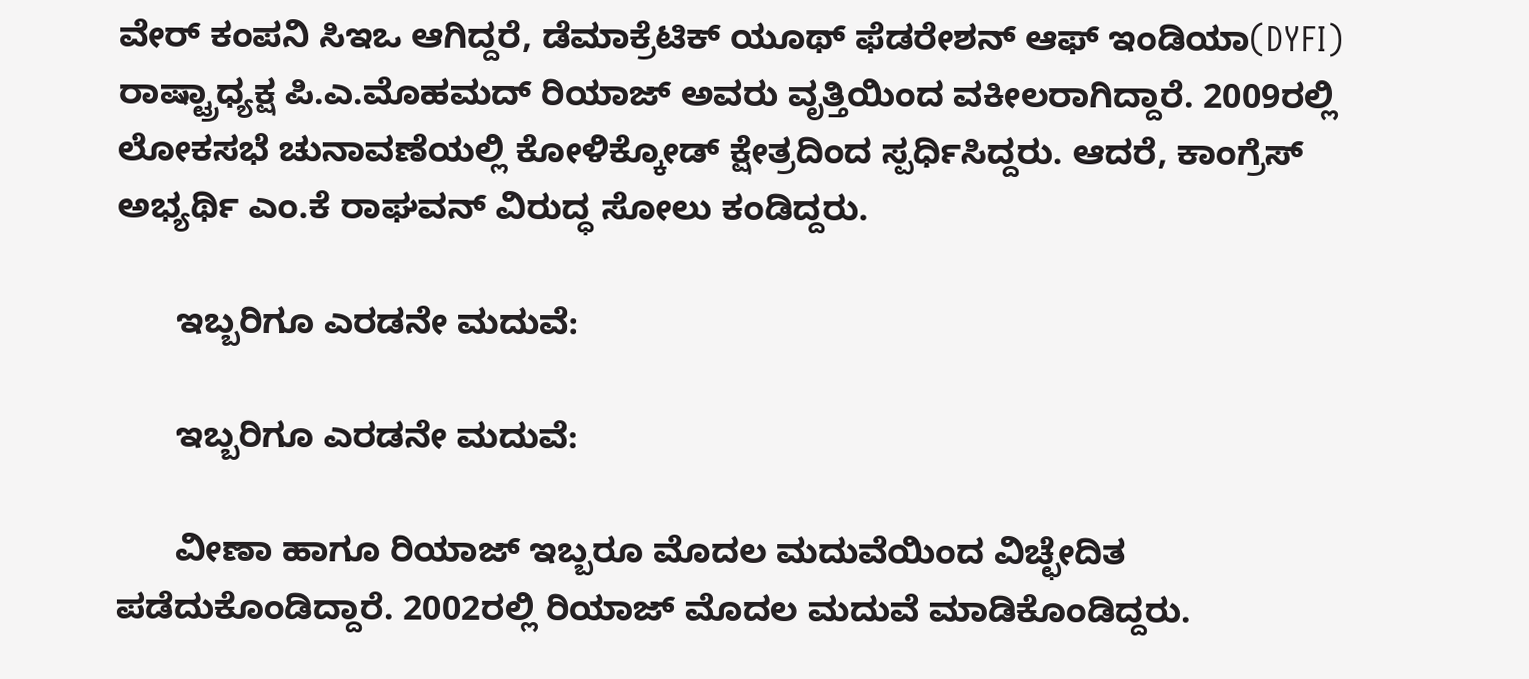ವೇರ್ ಕಂಪನಿ ಸಿಇಒ ಆಗಿದ್ದರೆ, ಡೆಮಾಕ್ರೆಟಿಕ್ ಯೂಥ್ ಫೆಡರೇಶನ್ ಆಫ್ ಇಂಡಿಯಾ(DYFI) ರಾಷ್ಟ್ರಾಧ್ಯಕ್ಷ ಪಿ.ಎ.ಮೊಹಮದ್ ರಿಯಾಜ್ ಅವರು ವೃತ್ತಿಯಿಂದ ವಕೀಲರಾಗಿದ್ದಾರೆ. 2009ರಲ್ಲಿ ಲೋಕಸಭೆ ಚುನಾವಣೆಯಲ್ಲಿ ಕೋಳಿಕ್ಕೋಡ್ ಕ್ಷೇತ್ರದಿಂದ ಸ್ಪರ್ಧಿಸಿದ್ದರು. ಆದರೆ, ಕಾಂಗ್ರೆಸ್ ಅಭ್ಯರ್ಥಿ ಎಂ.ಕೆ ರಾಘವನ್ ವಿರುದ್ಧ ಸೋಲು ಕಂಡಿದ್ದರು.

      ಇಬ್ಬರಿಗೂ ಎರಡನೇ ಮದುವೆ:

      ಇಬ್ಬರಿಗೂ ಎರಡನೇ ಮದುವೆ:

      ವೀಣಾ ಹಾಗೂ ರಿಯಾಜ್ ಇಬ್ಬರೂ ಮೊದಲ ಮದುವೆಯಿಂದ ವಿಚ್ಛೇದಿತ ಪಡೆದುಕೊಂಡಿದ್ದಾರೆ. 2002ರಲ್ಲಿ ರಿಯಾಜ್ ಮೊದಲ ಮದುವೆ ಮಾಡಿಕೊಂಡಿದ್ದರು.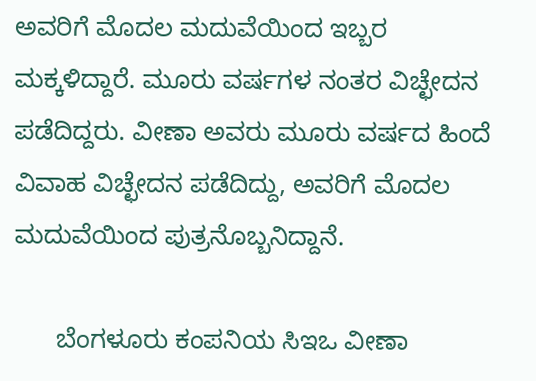ಅವರಿಗೆ ಮೊದಲ ಮದುವೆಯಿಂದ ಇಬ್ಬರ ಮಕ್ಕಳಿದ್ದಾರೆ. ಮೂರು ವರ್ಷಗಳ ನಂತರ ವಿಚ್ಛೇದನ ಪಡೆದಿದ್ದರು. ವೀಣಾ ಅವರು ಮೂರು ವರ್ಷದ ಹಿಂದೆ ವಿವಾಹ ವಿಚ್ಛೇದನ ಪಡೆದಿದ್ದು, ಅವರಿಗೆ ಮೊದಲ ಮದುವೆಯಿಂದ ಪುತ್ರನೊಬ್ಬನಿದ್ದಾನೆ.

      ಬೆಂಗಳೂರು ಕಂಪನಿಯ ಸಿಇಒ ವೀಣಾ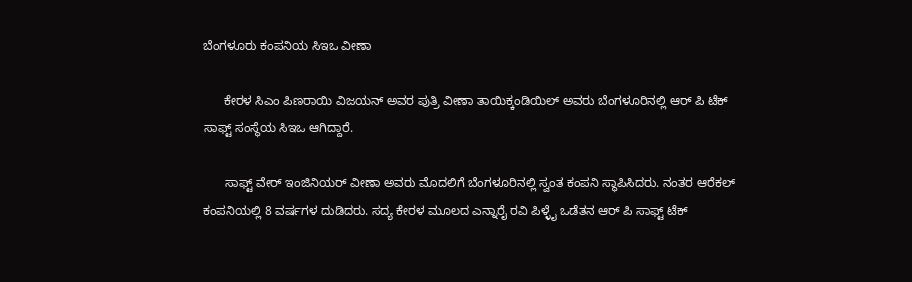ಬೆಂಗಳೂರು ಕಂಪನಿಯ ಸಿಇಒ ವೀಣಾ

      ಕೇರಳ ಸಿಎಂ ಪಿಣರಾಯಿ ವಿಜಯನ್ ಅವರ ಪುತ್ರಿ ವೀಣಾ ತಾಯಿಕ್ಕಂಡಿಯಿಲ್ ಅವರು ಬೆಂಗಳೂರಿನಲ್ಲಿ ಆರ್ ಪಿ ಟೆಕ್ ಸಾಫ್ಟ್ ಸಂಸ್ಥೆಯ ಸಿಇಒ ಆಗಿದ್ದಾರೆ.

      ಸಾಫ್ಟ್ ವೇರ್ ಇಂಜಿನಿಯರ್ ವೀಣಾ ಅವರು ಮೊದಲಿಗೆ ಬೆಂಗಳೂರಿನಲ್ಲಿ ಸ್ವಂತ ಕಂಪನಿ ಸ್ಥಾಪಿಸಿದರು. ನಂತರ ಆರೆಕಲ್ ಕಂಪನಿಯಲ್ಲಿ 8 ವರ್ಷಗಳ ದುಡಿದರು. ಸದ್ಯ ಕೇರಳ ಮೂಲದ ಎನ್ನಾರೈ ರವಿ ಪಿಳ್ಳೈ ಒಡೆತನ ಆರ್ ಪಿ ಸಾಫ್ಟ್ ಟೆಕ್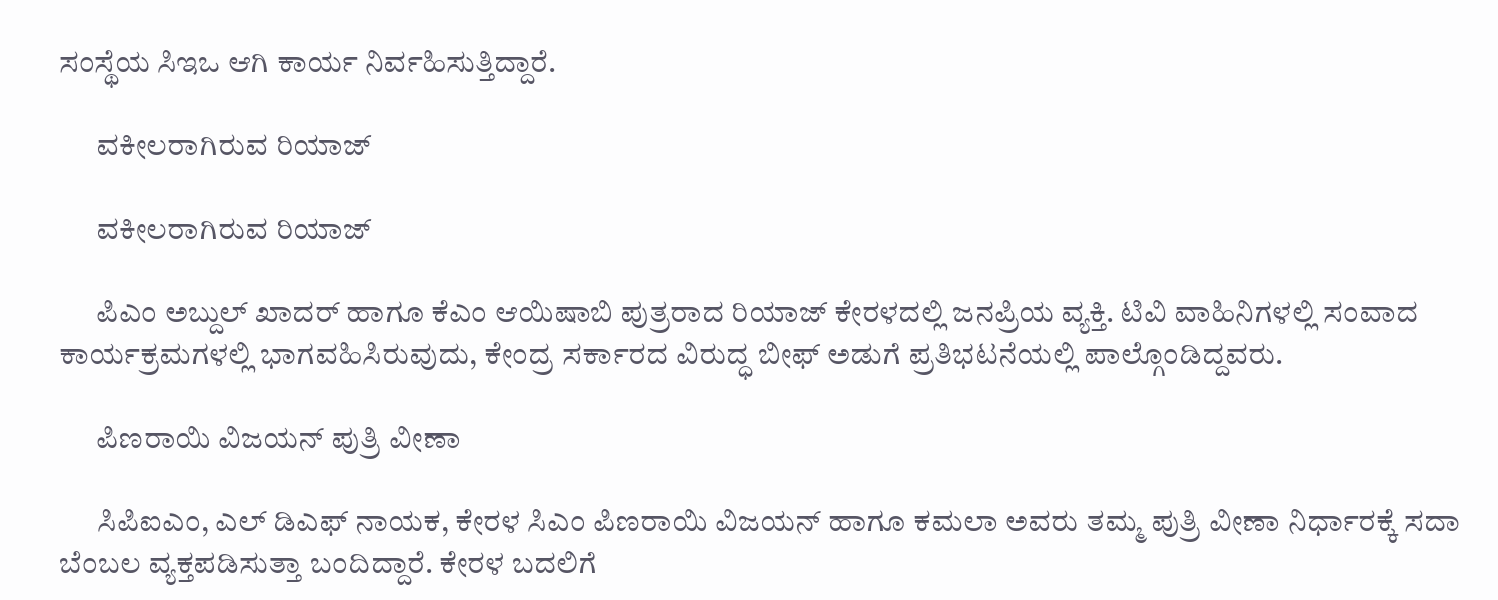ಸಂಸ್ಥೆಯ ಸಿಇಒ ಆಗಿ ಕಾರ್ಯ ನಿರ್ವಹಿಸುತ್ತಿದ್ದಾರೆ.

      ವಕೀಲರಾಗಿರುವ ರಿಯಾಜ್

      ವಕೀಲರಾಗಿರುವ ರಿಯಾಜ್

      ಪಿಎಂ ಅಬ್ದುಲ್ ಖಾದರ್ ಹಾಗೂ ಕೆಎಂ ಆಯಿಷಾಬಿ ಪುತ್ರರಾದ ರಿಯಾಜ್ ಕೇರಳದಲ್ಲಿ ಜನಪ್ರಿಯ ವ್ಯಕ್ತಿ. ಟಿವಿ ವಾಹಿನಿಗಳಲ್ಲಿ ಸಂವಾದ ಕಾರ್ಯಕ್ರಮಗಳಲ್ಲಿ ಭಾಗವಹಿಸಿರುವುದು, ಕೇಂದ್ರ ಸರ್ಕಾರದ ವಿರುದ್ಧ ಬೀಫ್ ಅಡುಗೆ ಪ್ರತಿಭಟನೆಯಲ್ಲಿ ಪಾಲ್ಗೊಂಡಿದ್ದವರು.

      ಪಿಣರಾಯಿ ವಿಜಯನ್ ಪುತ್ರಿ ವೀಣಾ

      ಸಿಪಿಐಎಂ, ಎಲ್ ಡಿಎಫ್ ನಾಯಕ, ಕೇರಳ ಸಿಎಂ ಪಿಣರಾಯಿ ವಿಜಯನ್ ಹಾಗೂ ಕಮಲಾ ಅವರು ತಮ್ಮ ಪುತ್ರಿ ವೀಣಾ ನಿರ್ಧಾರಕ್ಕೆ ಸದಾ ಬೆಂಬಲ ವ್ಯಕ್ತಪಡಿಸುತ್ತಾ ಬಂದಿದ್ದಾರೆ. ಕೇರಳ ಬದಲಿಗೆ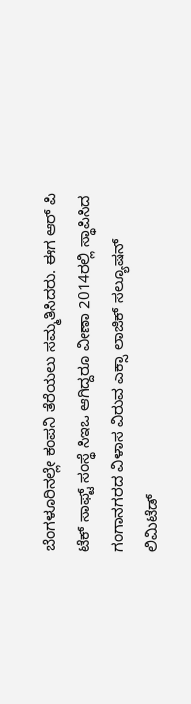ಬೆಂಗಳೂರಿನಲ್ಲೇ ಕಂಪನಿ ತೆರೆಯಲು ಸಮ್ಮತಿಸಿದರು. ಈಗ ಆರ್ ಪಿ ಟೆಕ್ ಸಾಫ್ಟ್ ಸಂಸ್ಥೆ ಸಿಇಒ ಆಗಿದ್ದರೂ ವೀಣಾ 2014ರಲ್ಲಿ ಸ್ಥಾಪಿಸಿದ ಗಂಗಾನಗರದ ವಿಳಾಸ ವಿರುವ ಎಕ್ಸಾ ಲಾಜಿಕ್ ಸಲ್ಯೂಷನ್ ಲಿಮಿಟೆಡ್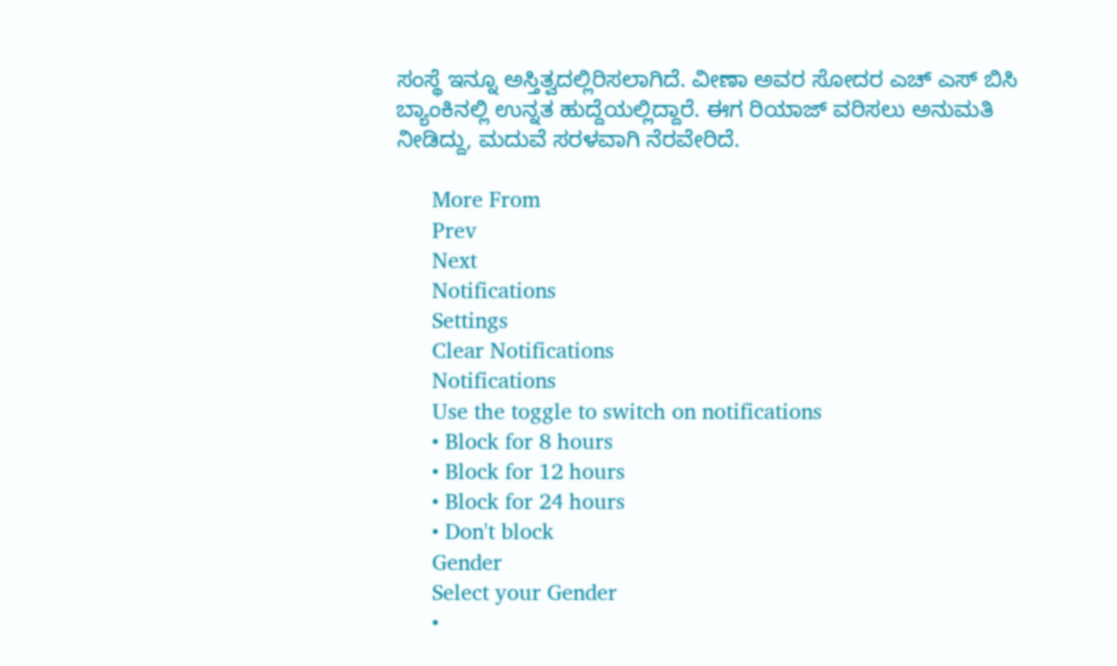ಸಂಸ್ಥೆ ಇನ್ನೂ ಅಸ್ತಿತ್ವದಲ್ಲಿರಿಸಲಾಗಿದೆ. ವೀಣಾ ಅವರ ಸೋದರ ಎಚ್ ಎಸ್ ಬಿಸಿ ಬ್ಯಾಂಕಿನಲ್ಲಿ ಉನ್ನತ ಹುದ್ದೆಯಲ್ಲಿದ್ದಾರೆ. ಈಗ ರಿಯಾಜ್ ವರಿಸಲು ಅನುಮತಿ ನೀಡಿದ್ದು, ಮದುವೆ ಸರಳವಾಗಿ ನೆರವೇರಿದೆ.

      More From
      Prev
      Next
      Notifications
      Settings
      Clear Notifications
      Notifications
      Use the toggle to switch on notifications
      • Block for 8 hours
      • Block for 12 hours
      • Block for 24 hours
      • Don't block
      Gender
      Select your Gender
      •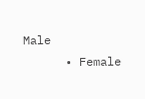Male
      • Female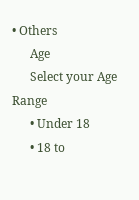• Others
      Age
      Select your Age Range
      • Under 18
      • 18 to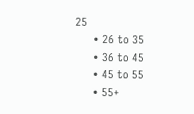25
      • 26 to 35
      • 36 to 45
      • 45 to 55
      • 55+